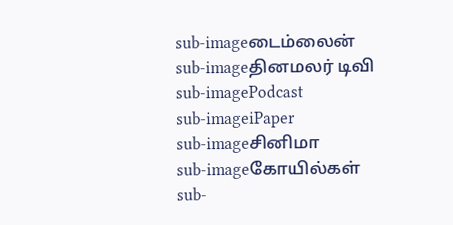sub-imageடைம்லைன்
sub-imageதினமலர் டிவி
sub-imagePodcast
sub-imageiPaper
sub-imageசினிமா
sub-imageகோயில்கள்
sub-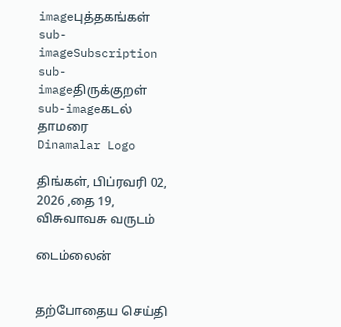imageபுத்தகங்கள்
sub-imageSubscription
sub-imageதிருக்குறள்
sub-imageகடல் தாமரை
Dinamalar Logo

திங்கள், பிப்ரவரி 02, 2026 ,தை 19, விசுவாவசு வருடம்

டைம்லைன்


தற்போதைய செய்தி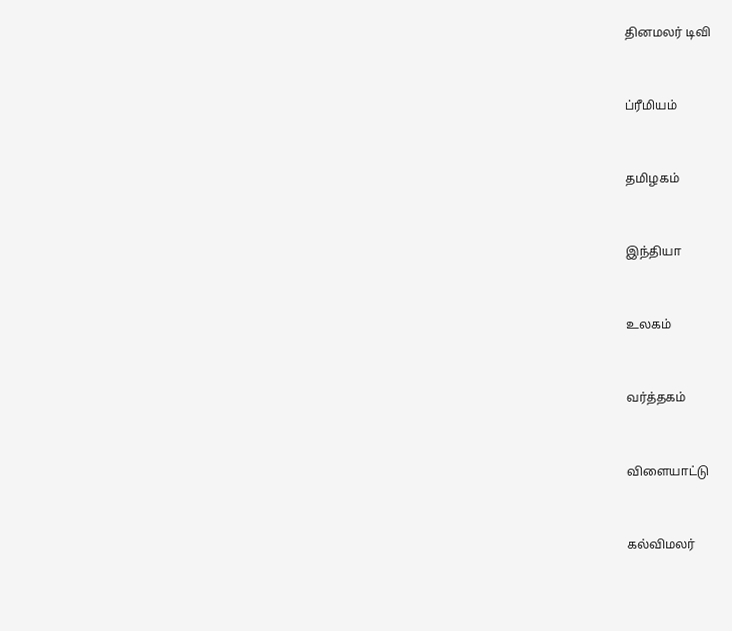தினமலர் டிவி


ப்ரீமியம்


தமிழகம்


இந்தியா


உலகம்


வர்த்தகம்


விளையாட்டு


கல்விமலர்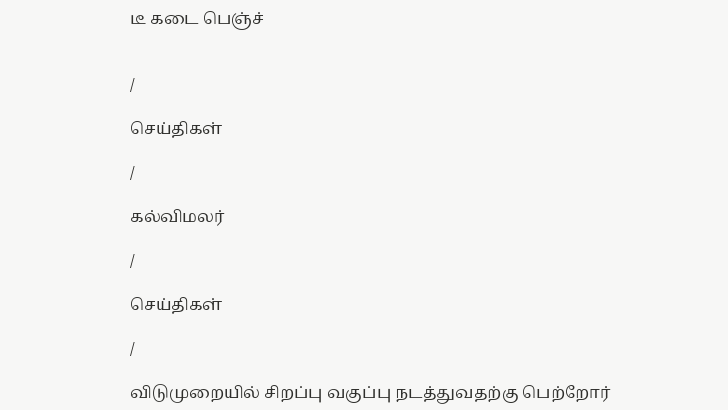டீ கடை பெஞ்ச்


/

செய்திகள்

/

கல்விமலர்

/

செய்திகள்

/

விடுமுறையில் சிறப்பு வகுப்பு நடத்துவதற்கு பெற்றோர்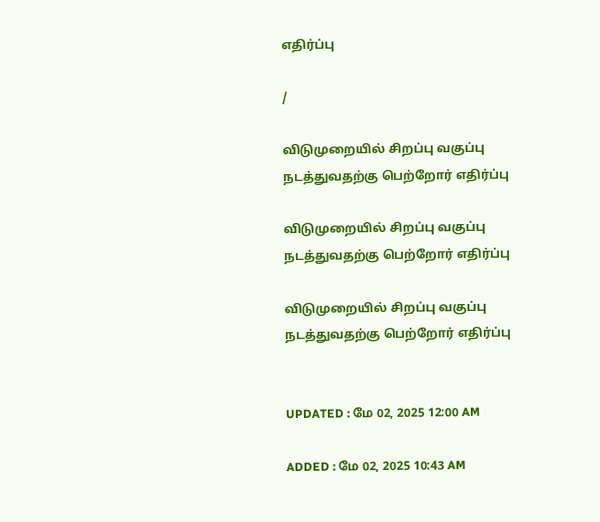எதிர்ப்பு

/

விடுமுறையில் சிறப்பு வகுப்பு நடத்துவதற்கு பெற்றோர் எதிர்ப்பு

விடுமுறையில் சிறப்பு வகுப்பு நடத்துவதற்கு பெற்றோர் எதிர்ப்பு

விடுமுறையில் சிறப்பு வகுப்பு நடத்துவதற்கு பெற்றோர் எதிர்ப்பு


UPDATED : மே 02, 2025 12:00 AM

ADDED : மே 02, 2025 10:43 AM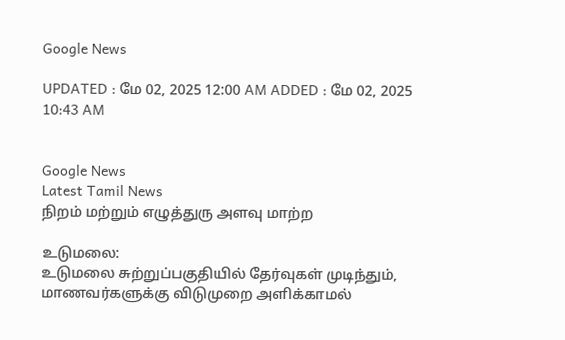Google News

UPDATED : மே 02, 2025 12:00 AM ADDED : மே 02, 2025 10:43 AM


Google News
Latest Tamil News
நிறம் மற்றும் எழுத்துரு அளவு மாற்ற

உடுமலை:
உடுமலை சுற்றுப்பகுதியில் தேர்வுகள் முடிந்தும், மாணவர்களுக்கு விடுமுறை அளிக்காமல்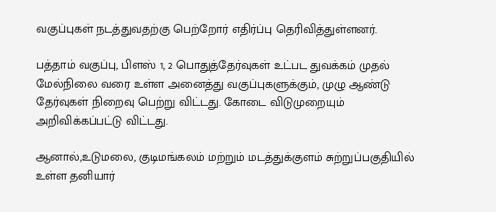வகுப்புகள் நடத்துவதற்கு பெற்றோர் எதிர்ப்பு தெரிவித்துள்ளனர்.

பத்தாம் வகுப்பு, பிளஸ் 1, 2 பொதுத்தேர்வுகள் உட்பட துவக்கம் முதல் மேல்நிலை வரை உள்ள அனைத்து வகுப்புகளுக்கும், முழு ஆண்டு தேர்வுகள் நிறைவு பெற்று விட்டது. கோடை விடுமுறையும் அறிவிக்கப்பட்டு விட்டது.

ஆனால்,உடுமலை, குடிமங்கலம் மற்றும் மடத்துக்குளம் சுற்றுப்பகுதியில் உள்ள தனியார்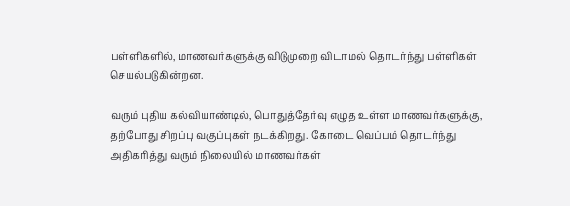பள்ளிகளில், மாணவர்களுக்கு விடுமுறை விடாமல் தொடர்ந்து பள்ளிகள் செயல்படுகின்றன.

வரும் புதிய கல்வியாண்டில், பொதுத்தேர்வு எழுத உள்ள மாணவர்களுக்கு, தற்போது சிறப்பு வகுப்புகள் நடக்கிறது. கோடை வெப்பம் தொடர்ந்து அதிகரித்து வரும் நிலையில் மாணவர்கள்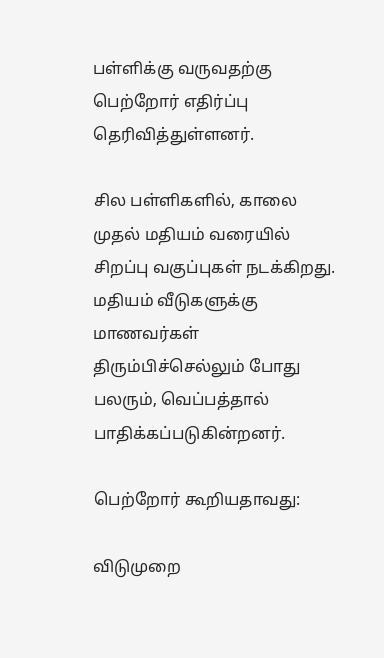பள்ளிக்கு வருவதற்கு பெற்றோர் எதிர்ப்பு தெரிவித்துள்ளனர்.

சில பள்ளிகளில், காலை முதல் மதியம் வரையில் சிறப்பு வகுப்புகள் நடக்கிறது. மதியம் வீடுகளுக்கு மாணவர்கள் திரும்பிச்செல்லும் போது பலரும், வெப்பத்தால் பாதிக்கப்படுகின்றனர்.

பெற்றோர் கூறியதாவது:

விடுமுறை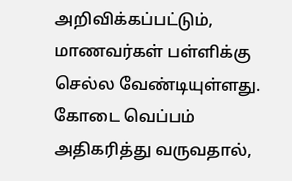அறிவிக்கப்பட்டும், மாணவர்கள் பள்ளிக்கு செல்ல வேண்டியுள்ளது. கோடை வெப்பம் அதிகரித்து வருவதால்,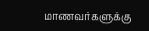மாணவர்களுக்கு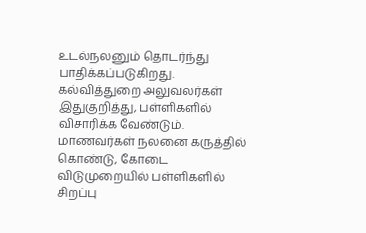உடல்நலனும் தொடர்ந்து பாதிக்கப்படுகிறது.
கல்வித்துறை அலுவலர்கள் இதுகுறித்து, பள்ளிகளில் விசாரிக்க வேண்டும். மாணவர்கள் நலனை கருத்தில் கொண்டு, கோடை விடுமுறையில் பள்ளிகளில் சிறப்பு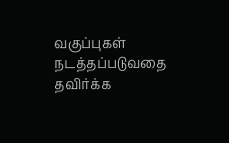வகுப்புகள் நடத்தப்படுவதை தவிர்க்க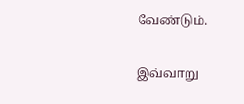வேண்டும்.

இவ்வாறு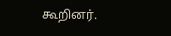கூறினர்.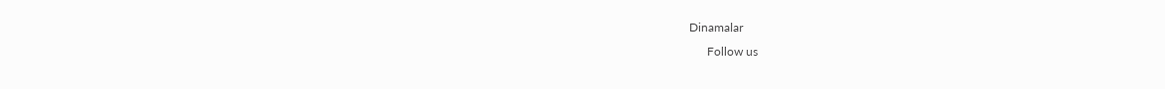Dinamalar
      Follow us